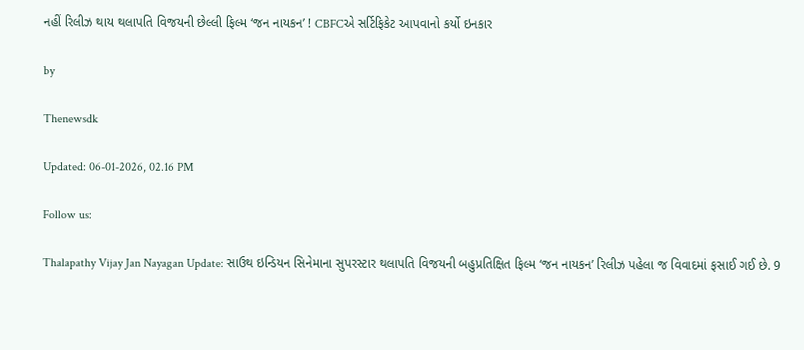નહીં રિલીઝ થાય થલાપતિ વિજયની છેલ્લી ફિલ્મ ‘જન નાયકન’ ! CBFCએ સર્ટિફિકેટ આપવાનો કર્યો ઇનકાર

by

Thenewsdk

Updated: 06-01-2026, 02.16 PM

Follow us:

Thalapathy Vijay Jan Nayagan Update: સાઉથ ઇન્ડિયન સિનેમાના સુપરસ્ટાર થલાપતિ વિજયની બહુપ્રતિક્ષિત ફિલ્મ ‘જન નાયકન’ રિલીઝ પહેલા જ વિવાદમાં ફસાઈ ગઈ છે. 9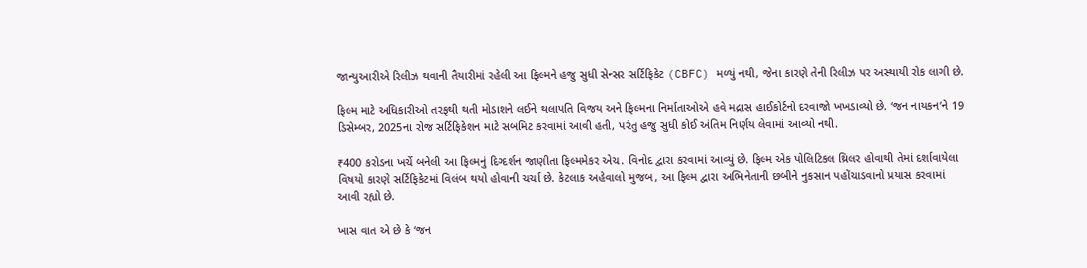જાન્યુઆરીએ રિલીઝ થવાની તૈયારીમાં રહેલી આ ફિલ્મને હજુ સુધી સેન્સર સર્ટિફિકેટ (CBFC) મળ્યું નથી, જેના કારણે તેની રિલીઝ પર અસ્થાયી રોક લાગી છે.

ફિલ્મ માટે અધિકારીઓ તરફથી થતી મોડાશને લઈને થલાપતિ વિજય અને ફિલ્મના નિર્માતાઓએ હવે મદ્રાસ હાઈકોર્ટનો દરવાજો ખખડાવ્યો છે. ‘જન નાયકન’ને 19 ડિસેમ્બર, 2025ના રોજ સર્ટિફિકેશન માટે સબમિટ કરવામાં આવી હતી, પરંતુ હજુ સુધી કોઈ અંતિમ નિર્ણય લેવામાં આવ્યો નથી.

₹400 કરોડના ખર્ચે બનેલી આ ફિલ્મનું દિગ્દર્શન જાણીતા ફિલ્મમેકર એચ. વિનોદ દ્વારા કરવામાં આવ્યું છે. ફિલ્મ એક પોલિટિકલ થ્રિલર હોવાથી તેમાં દર્શાવાયેલા વિષયો કારણે સર્ટિફિકેટમાં વિલંબ થયો હોવાની ચર્ચા છે. કેટલાક અહેવાલો મુજબ, આ ફિલ્મ દ્વારા અભિનેતાની છબીને નુકસાન પહોંચાડવાનો પ્રયાસ કરવામાં આવી રહ્યો છે.

ખાસ વાત એ છે કે ‘જન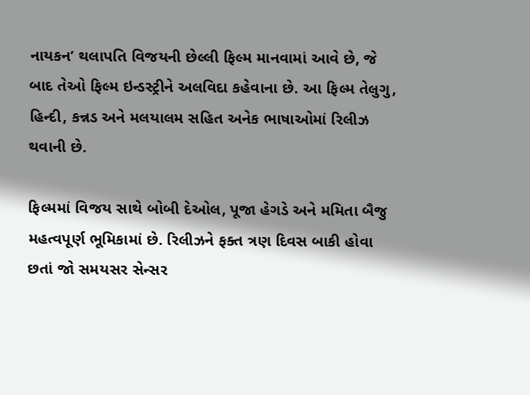નાયકન’ થલાપતિ વિજયની છેલ્લી ફિલ્મ માનવામાં આવે છે, જે બાદ તેઓ ફિલ્મ ઇન્ડસ્ટ્રીને અલવિદા કહેવાના છે. આ ફિલ્મ તેલુગુ, હિન્દી, કન્નડ અને મલયાલમ સહિત અનેક ભાષાઓમાં રિલીઝ થવાની છે.

ફિલ્મમાં વિજય સાથે બોબી દેઓલ, પૂજા હેગડે અને મમિતા બૈજુ મહત્વપૂર્ણ ભૂમિકામાં છે. રિલીઝને ફક્ત ત્રણ દિવસ બાકી હોવા છતાં જો સમયસર સેન્સર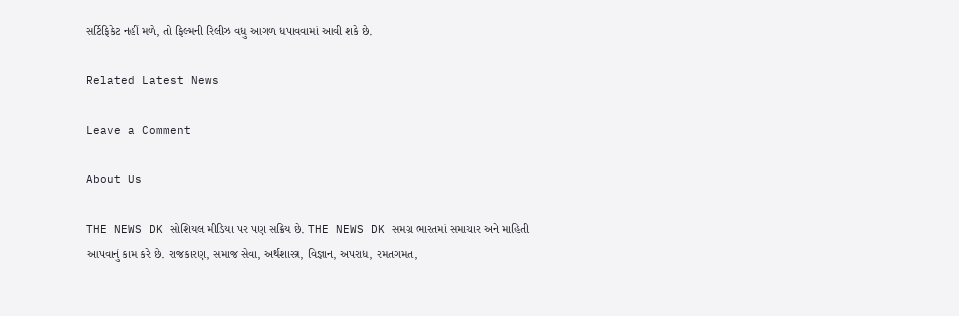સર્ટિફિકેટ નહીં મળે, તો ફિલ્મની રિલીઝ વધુ આગળ ધપાવવામાં આવી શકે છે.

Related Latest News

Leave a Comment

About Us

THE NEWS DK સોશિયલ મીડિયા પર પણ સક્રિય છે. THE NEWS DK સમગ્ર ભારતમાં સમાચાર અને માહિતી આપવાનું કામ કરે છે. રાજકારણ, સમાજ સેવા, અર્થશાસ્ત્ર, વિજ્ઞાન, અપરાધ, રમતગમત,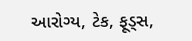આરોગ્ય, ટેક, ફૂડ્સ,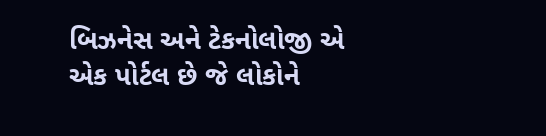બિઝનેસ અને ટેકનોલોજી એ એક પોર્ટલ છે જે લોકોને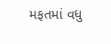મફતમાં વધુ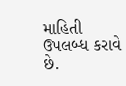માહિતી ઉપલબ્ધ કરાવે છે.